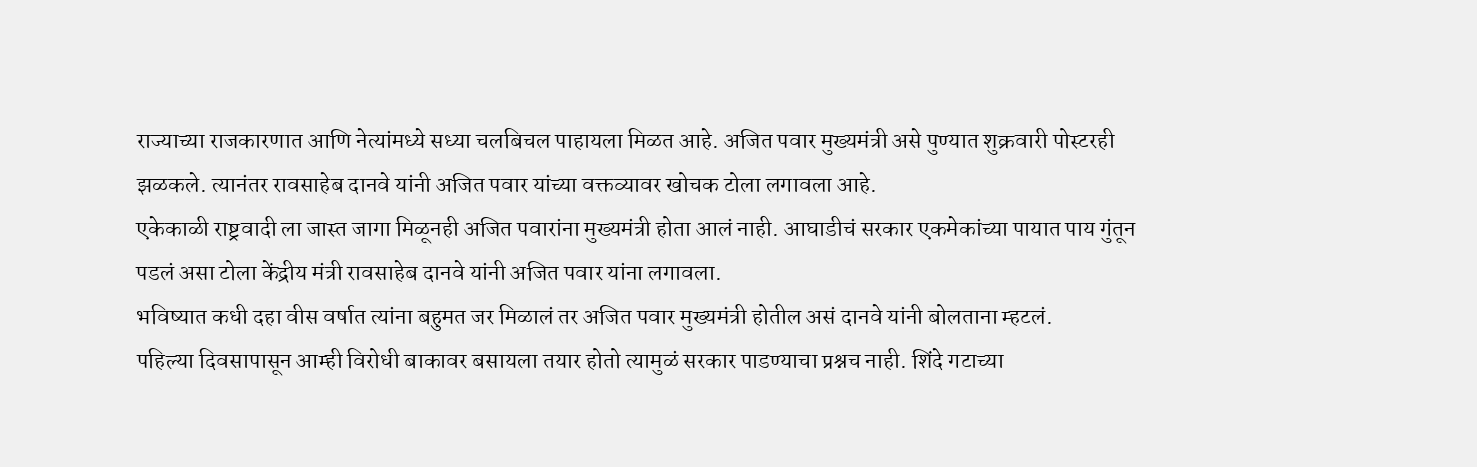राज्याच्या राजकारणात आणि नेत्यांमध्ये सध्या चलबिचल पाहायला मिळत आहे. अजित पवार मुख्यमंत्री असे पुण्यात शुक्रवारी पोस्टरही झळकले. त्यानंतर रावसाहेब दानवे यांनी अजित पवार यांच्या वक्तव्यावर खोचक टोला लगावला आहे.
एकेकाळी राष्ट्रवादी ला जास्त जागा मिळूनही अजित पवारांना मुख्यमंत्री होता आलं नाही. आघाडीचं सरकार एकमेकांच्या पायात पाय गुंतून पडलं असा टोला केंद्रीय मंत्री रावसाहेब दानवे यांनी अजित पवार यांना लगावला.
भविष्यात कधी दहा वीस वर्षात त्यांना बहुमत जर मिळालं तर अजित पवार मुख्यमंत्री होतील असं दानवे यांनी बोलताना म्हटलं.
पहिल्या दिवसापासून आम्ही विरोधी बाकावर बसायला तयार होतो त्यामुळं सरकार पाडण्याचा प्रश्नच नाही. शिंदे गटाच्या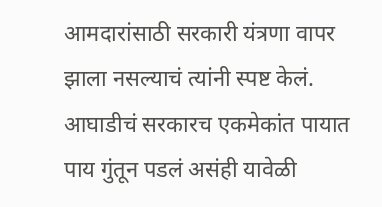आमदारांसाठी सरकारी यंत्रणा वापर झाला नसल्याचं त्यांनी स्पष्ट केलं. आघाडीचं सरकारच एकमेकांत पायात पाय गुंतून पडलं असंही यावेळी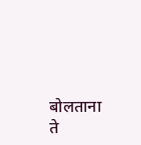बोलताना ते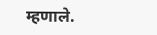म्हणाले.